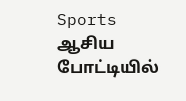Sports
ஆசிய போட்டியில்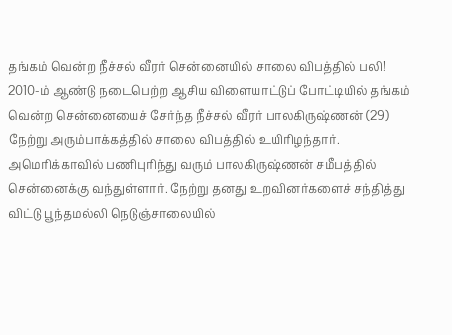தங்கம் வென்ற நீச்சல் வீரர் சென்னையில் சாலை விபத்தில் பலி!
2010-ம் ஆண்டு நடைபெற்ற ஆசிய விளையாட்டுப் போட்டியில் தங்கம் வென்ற சென்னையைச் சேர்ந்த நீச்சல் வீரர் பாலகிருஷ்ணன் (29) நேற்று அரும்பாக்கத்தில் சாலை விபத்தில் உயிரிழந்தார்.
அமெரிக்காவில் பணிபுரிந்து வரும் பாலகிருஷ்ணன் சமீபத்தில் சென்னைக்கு வந்துள்ளார். நேற்று தனது உறவினர்களைச் சந்தித்து விட்டு பூந்தமல்லி நெடுஞ்சாலையில்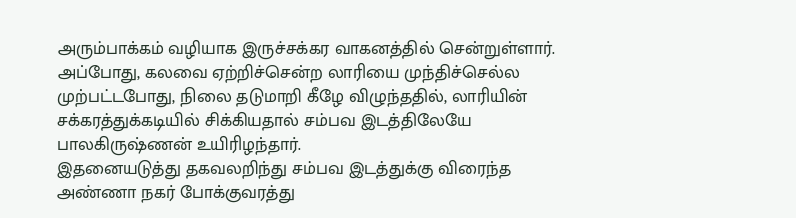அரும்பாக்கம் வழியாக இருச்சக்கர வாகனத்தில் சென்றுள்ளார்.
அப்போது, கலவை ஏற்றிச்சென்ற லாரியை முந்திச்செல்ல முற்பட்டபோது, நிலை தடுமாறி கீழே விழுந்ததில், லாரியின் சக்கரத்துக்கடியில் சிக்கியதால் சம்பவ இடத்திலேயே பாலகிருஷ்ணன் உயிரிழந்தார்.
இதனையடுத்து தகவலறிந்து சம்பவ இடத்துக்கு விரைந்த அண்ணா நகர் போக்குவரத்து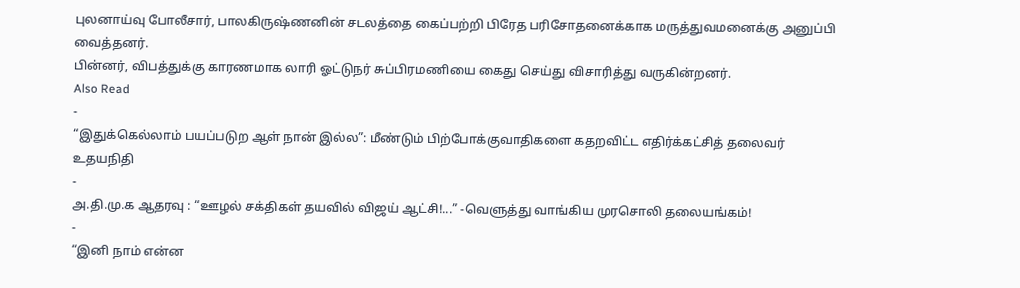புலனாய்வு போலீசார், பாலகிருஷ்ணனின் சடலத்தை கைப்பற்றி பிரேத பரிசோதனைக்காக மருத்துவமனைக்கு அனுப்பி வைத்தனர்.
பின்னர், விபத்துக்கு காரணமாக லாரி ஓட்டுநர் சுப்பிரமணியை கைது செய்து விசாரித்து வருகின்றனர்.
Also Read
-
“இதுக்கெல்லாம் பயப்படுற ஆள் நான் இல்ல”: மீண்டும் பிற்போக்குவாதிகளை கதறவிட்ட எதிர்க்கட்சித் தலைவர் உதயநிதி
-
அ.தி.மு.க ஆதரவு : “ஊழல் சக்திகள் தயவில் விஜய் ஆட்சி!...” -வெளுத்து வாங்கிய முரசொலி தலையங்கம்!
-
“இனி நாம் என்ன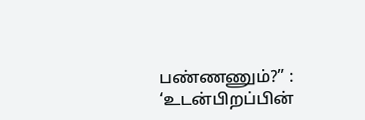பண்ணணும்?” : ‘உடன்பிறப்பின்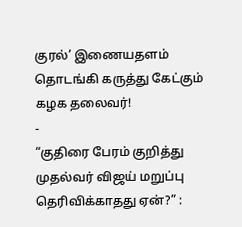குரல்’ இணையதளம் தொடங்கி கருத்து கேட்கும் கழக தலைவர்!
-
“குதிரை பேரம் குறித்து முதல்வர் விஜய் மறுப்பு தெரிவிக்காதது ஏன்?” :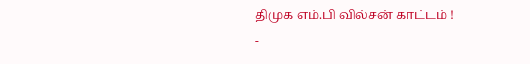திமுக எம்.பி வில்சன் காட்டம் !
-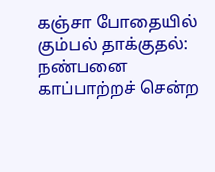கஞ்சா போதையில் கும்பல் தாக்குதல்: நண்பனை காப்பாற்றச் சென்ற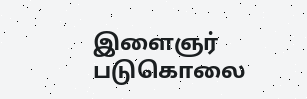இளைஞர் படுகொலை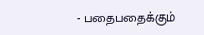- பதைபதைக்கும்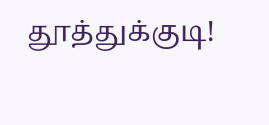தூத்துக்குடி!